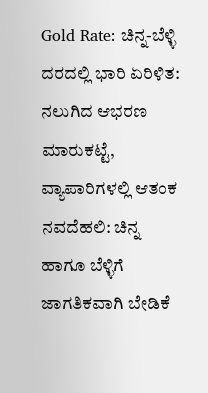Gold Rate: ಚಿನ್ನ-ಬೆಳ್ಳಿ ದರದಲ್ಲಿ ಭಾರಿ ಏರಿಳಿತ: ನಲುಗಿದ ಆಭರಣ ಮಾರುಕಟ್ಟೆ, ವ್ಯಾಪಾರಿಗಳಲ್ಲಿ ಆತಂಕ
ನವದೆಹಲಿ: ಚಿನ್ನ ಹಾಗೂ ಬೆಳ್ಳಿಗೆ ಜಾಗತಿಕವಾಗಿ ಬೇಡಿಕೆ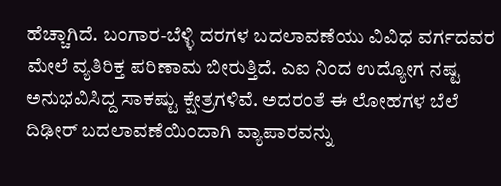ಹೆಚ್ಚಾಗಿದೆ. ಬಂಗಾರ-ಬೆಳ್ಳಿ ದರಗಳ ಬದಲಾವಣೆಯು ವಿವಿಧ ವರ್ಗದವರ ಮೇಲೆ ವ್ಯತಿರಿಕ್ತ ಪರಿಣಾಮ ಬೀರುತ್ತಿದೆ. ಎಐ ನಿಂದ ಉದ್ಯೋಗ ನಷ್ಟ ಅನುಭವಿಸಿದ್ದ ಸಾಕಷ್ಟು ಕ್ಷೇತ್ರಗಳಿವೆ. ಅದರಂತೆ ಈ ಲೋಹಗಳ ಬೆಲೆ ದಿಢೀರ್ ಬದಲಾವಣೆಯಿಂದಾಗಿ ವ್ಯಾಪಾರವನ್ನು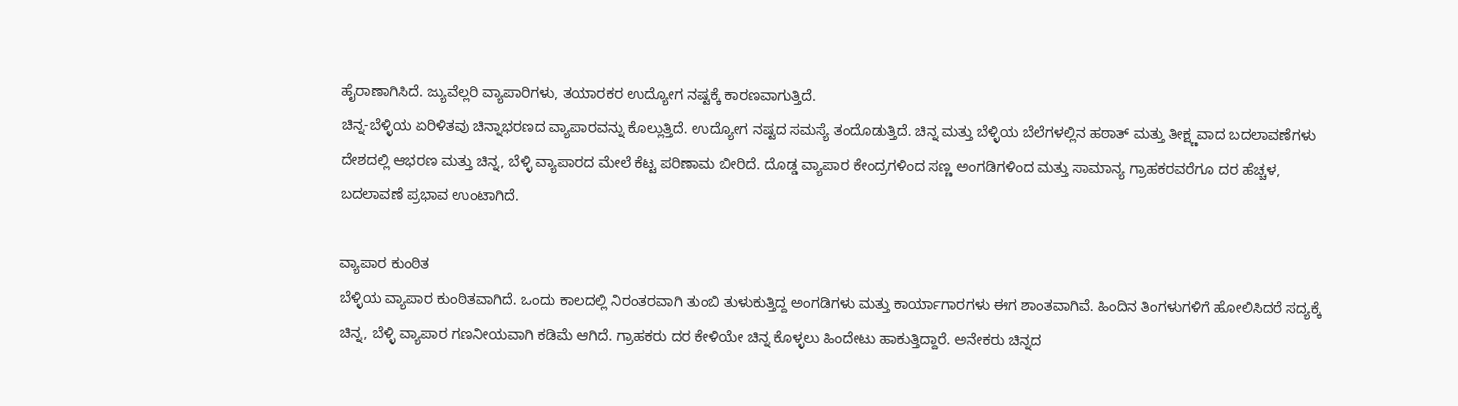ಹೈರಾಣಾಗಿಸಿದೆ. ಜ್ಯುವೆಲ್ಲರಿ ವ್ಯಾಪಾರಿಗಳು, ತಯಾರಕರ ಉದ್ಯೋಗ ನಷ್ಟಕ್ಕೆ ಕಾರಣವಾಗುತ್ತಿದೆ.
ಚಿನ್ನ-ಬೆಳ್ಳಿಯ ಏರಿಳಿತವು ಚಿನ್ನಾಭರಣದ ವ್ಯಾಪಾರವನ್ನು ಕೊಲ್ಲುತ್ತಿದೆ. ಉದ್ಯೋಗ ನಷ್ಟದ ಸಮಸ್ಯೆ ತಂದೊಡುತ್ತಿದೆ. ಚಿನ್ನ ಮತ್ತು ಬೆಳ್ಳಿಯ ಬೆಲೆಗಳಲ್ಲಿನ ಹಠಾತ್ ಮತ್ತು ತೀಕ್ಷ್ಣವಾದ ಬದಲಾವಣೆಗಳು ದೇಶದಲ್ಲಿ ಆಭರಣ ಮತ್ತು ಚಿನ್ನ, ಬೆಳ್ಳಿ ವ್ಯಾಪಾರದ ಮೇಲೆ ಕೆಟ್ಟ ಪರಿಣಾಮ ಬೀರಿದೆ. ದೊಡ್ಡ ವ್ಯಾಪಾರ ಕೇಂದ್ರಗಳಿಂದ ಸಣ್ಣ ಅಂಗಡಿಗಳಿಂದ ಮತ್ತು ಸಾಮಾನ್ಯ ಗ್ರಾಹಕರವರೆಗೂ ದರ ಹೆಚ್ಚಳ, ಬದಲಾವಣೆ ಪ್ರಭಾವ ಉಂಟಾಗಿದೆ.

ವ್ಯಾಪಾರ ಕುಂಠಿತ
ಬೆಳ್ಳಿಯ ವ್ಯಾಪಾರ ಕುಂಠಿತವಾಗಿದೆ. ಒಂದು ಕಾಲದಲ್ಲಿ ನಿರಂತರವಾಗಿ ತುಂಬಿ ತುಳುಕುತ್ತಿದ್ದ ಅಂಗಡಿಗಳು ಮತ್ತು ಕಾರ್ಯಾಗಾರಗಳು ಈಗ ಶಾಂತವಾಗಿವೆ. ಹಿಂದಿನ ತಿಂಗಳುಗಳಿಗೆ ಹೋಲಿಸಿದರೆ ಸದ್ಯಕ್ಕೆ ಚಿನ್ನ, ಬೆಳ್ಳಿ ವ್ಯಾಪಾರ ಗಣನೀಯವಾಗಿ ಕಡಿಮೆ ಆಗಿದೆ. ಗ್ರಾಹಕರು ದರ ಕೇಳಿಯೇ ಚಿನ್ನ ಕೊಳ್ಳಲು ಹಿಂದೇಟು ಹಾಕುತ್ತಿದ್ದಾರೆ. ಅನೇಕರು ಚಿನ್ನದ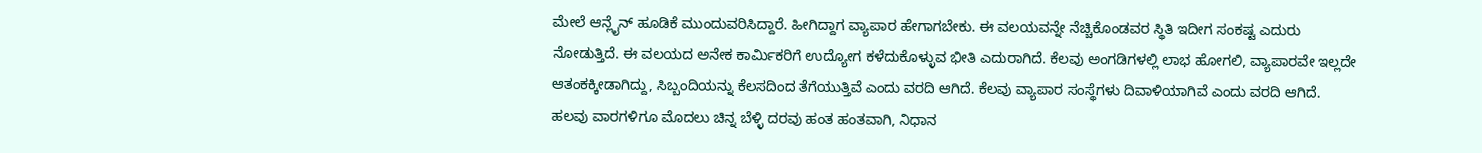ಮೇಲೆ ಆನ್ಲೈನ್ ಹೂಡಿಕೆ ಮುಂದುವರಿಸಿದ್ದಾರೆ. ಹೀಗಿದ್ದಾಗ ವ್ಯಾಪಾರ ಹೇಗಾಗಬೇಕು. ಈ ವಲಯವನ್ನೇ ನೆಚ್ಚಿಕೊಂಡವರ ಸ್ಥಿತಿ ಇದೀಗ ಸಂಕಷ್ಟ ಎದುರು ನೋಡುತ್ತಿದೆ. ಈ ವಲಯದ ಅನೇಕ ಕಾರ್ಮಿಕರಿಗೆ ಉದ್ಯೋಗ ಕಳೆದುಕೊಳ್ಳುವ ಭೀತಿ ಎದುರಾಗಿದೆ. ಕೆಲವು ಅಂಗಡಿಗಳಲ್ಲಿ ಲಾಭ ಹೋಗಲಿ, ವ್ಯಾಪಾರವೇ ಇಲ್ಲದೇ ಆತಂಕಕ್ಕೀಡಾಗಿದ್ದು, ಸಿಬ್ಬಂದಿಯನ್ನು ಕೆಲಸದಿಂದ ತೆಗೆಯುತ್ತಿವೆ ಎಂದು ವರದಿ ಆಗಿದೆ. ಕೆಲವು ವ್ಯಾಪಾರ ಸಂಸ್ಥೆಗಳು ದಿವಾಳಿಯಾಗಿವೆ ಎಂದು ವರದಿ ಆಗಿದೆ.
ಹಲವು ವಾರಗಳಿಗೂ ಮೊದಲು ಚಿನ್ನ ಬೆಳ್ಳಿ ದರವು ಹಂತ ಹಂತವಾಗಿ, ನಿಧಾನ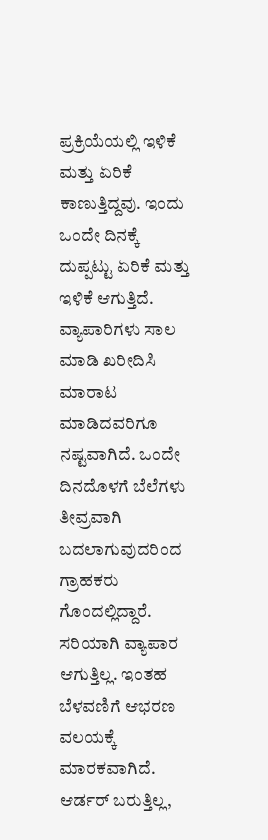ಪ್ರಕ್ರಿಯೆಯಲ್ಲಿ ಇಳಿಕೆ ಮತ್ತು ಏರಿಕೆ ಕಾಣುತ್ತಿದ್ದವು. ಇಂದು ಒಂದೇ ದಿನಕ್ಕೆ ದುಪ್ಪಟ್ಟು ಏರಿಕೆ ಮತ್ತು ಇಳಿಕೆ ಆಗುತ್ತಿದೆ. ವ್ಯಾಪಾರಿಗಳು ಸಾಲ ಮಾಡಿ ಖರೀದಿಸಿ ಮಾರಾಟ ಮಾಡಿದವರಿಗೂ ನಷ್ಟವಾಗಿದೆ. ಒಂದೇ ದಿನದೊಳಗೆ ಬೆಲೆಗಳು ತೀವ್ರವಾಗಿ ಬದಲಾಗುವುದರಿಂದ ಗ್ರಾಹಕರು ಗೊಂದಲ್ಲಿದ್ದಾರೆ. ಸರಿಯಾಗಿ ವ್ಯಾಪಾರ ಆಗುತ್ತಿಲ್ಲ. ಇಂತಹ ಬೆಳವಣಿಗೆ ಆಭರಣ ವಲಯಕ್ಕೆ ಮಾರಕವಾಗಿದೆ.
ಆರ್ಡರ್ ಬರುತ್ತಿಲ್ಲ,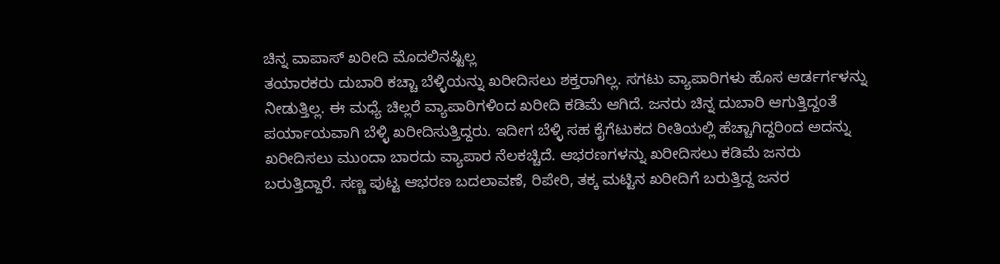ಚಿನ್ನ ವಾಪಾಸ್ ಖರೀದಿ ಮೊದಲಿನಷ್ಟಿಲ್ಲ
ತಯಾರಕರು ದುಬಾರಿ ಕಚ್ಚಾ ಬೆಳ್ಳಿಯನ್ನು ಖರೀದಿಸಲು ಶಕ್ತರಾಗಿಲ್ಲ. ಸಗಟು ವ್ಯಾಪಾರಿಗಳು ಹೊಸ ಆರ್ಡರ್ಗಳನ್ನು ನೀಡುತ್ತಿಲ್ಲ. ಈ ಮಧ್ಯೆ ಚಿಲ್ಲರೆ ವ್ಯಾಪಾರಿಗಳಿಂದ ಖರೀದಿ ಕಡಿಮೆ ಆಗಿದೆ. ಜನರು ಚಿನ್ನ ದುಬಾರಿ ಆಗುತ್ತಿದ್ದಂತೆ ಪರ್ಯಾಯವಾಗಿ ಬೆಳ್ಳಿ ಖರೀದಿಸುತ್ತಿದ್ದರು. ಇದೀಗ ಬೆಳ್ಳಿ ಸಹ ಕೈಗೆಟುಕದ ರೀತಿಯಲ್ಲಿ ಹೆಚ್ಚಾಗಿದ್ದರಿಂದ ಅದನ್ನು ಖರೀದಿಸಲು ಮುಂದಾ ಬಾರದು ವ್ಯಾಪಾರ ನೆಲಕಚ್ಚಿದೆ. ಆಭರಣಗಳನ್ನು ಖರೀದಿಸಲು ಕಡಿಮೆ ಜನರು ಬರುತ್ತಿದ್ದಾರೆ. ಸಣ್ಣ ಪುಟ್ಟ ಆಭರಣ ಬದಲಾವಣೆ, ರಿಪೇರಿ, ತಕ್ಕ ಮಟ್ಟಿನ ಖರೀದಿಗೆ ಬರುತ್ತಿದ್ದ ಜನರ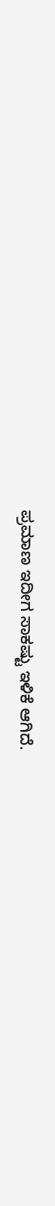ಪ್ರಮಾಣ ಇದೀಗ ಸಾಕಷ್ಟು ಇಳಿಕೆ ಆಗಿದೆ.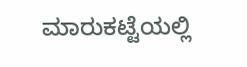ಮಾರುಕಟ್ಟೆಯಲ್ಲಿ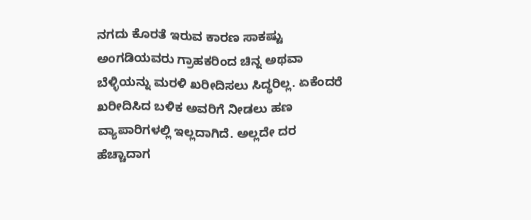ನಗದು ಕೊರತೆ ಇರುವ ಕಾರಣ ಸಾಕಷ್ಟು ಅಂಗಡಿಯವರು ಗ್ರಾಹಕರಿಂದ ಚಿನ್ನ ಅಥವಾ ಬೆಳ್ಳಿಯನ್ನು ಮರಳಿ ಖರೀದಿಸಲು ಸಿದ್ಧರಿಲ್ಲ. ಏಕೆಂದರೆ ಖರೀದಿಸಿದ ಬಳಿಕ ಅವರಿಗೆ ನೀಡಲು ಹಣ ವ್ಯಾಪಾರಿಗಳಲ್ಲಿ ಇಲ್ಲದಾಗಿದೆ. ಅಲ್ಲದೇ ದರ ಹೆಚ್ಚಾದಾಗ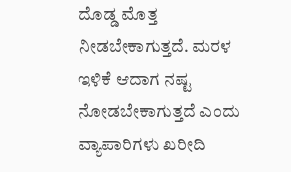ದೊಡ್ಡ ಮೊತ್ತ ನೀಡಬೇಕಾಗುತ್ತದೆ. ಮರಳ ಇಳಿಕೆ ಆದಾಗ ನಷ್ಟ ನೋಡಬೇಕಾಗುತ್ತದೆ ಎಂದು ವ್ಯಾಪಾರಿಗಳು ಖರೀದಿ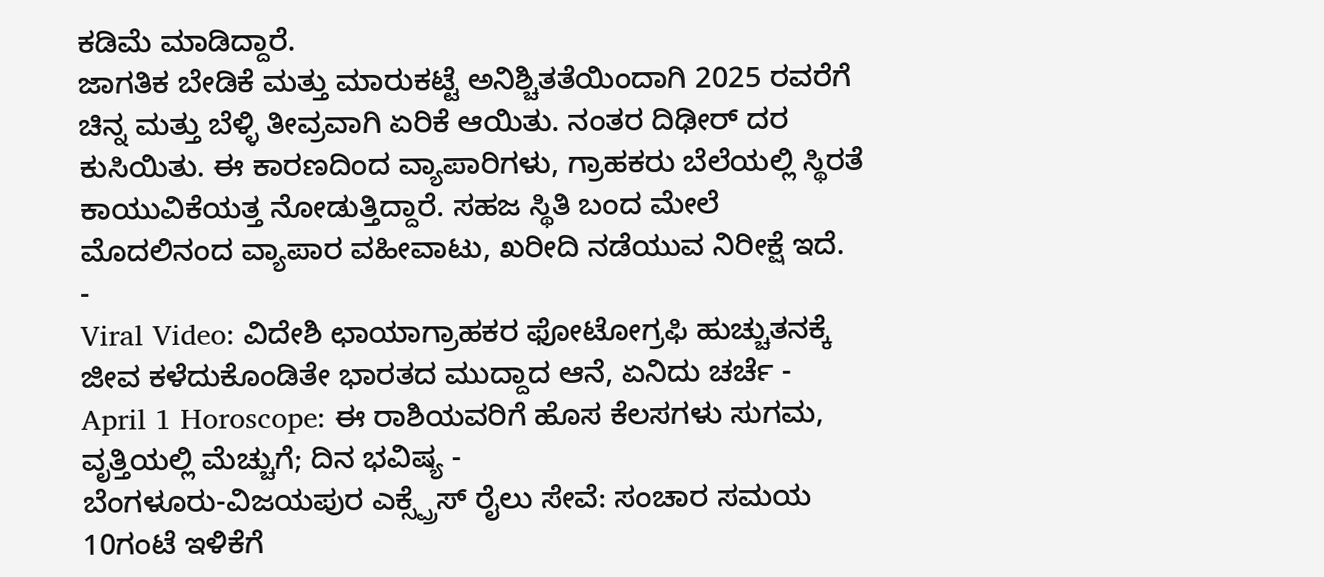ಕಡಿಮೆ ಮಾಡಿದ್ದಾರೆ.
ಜಾಗತಿಕ ಬೇಡಿಕೆ ಮತ್ತು ಮಾರುಕಟ್ಟೆ ಅನಿಶ್ಚಿತತೆಯಿಂದಾಗಿ 2025 ರವರೆಗೆ ಚಿನ್ನ ಮತ್ತು ಬೆಳ್ಳಿ ತೀವ್ರವಾಗಿ ಏರಿಕೆ ಆಯಿತು. ನಂತರ ದಿಢೀರ್ ದರ ಕುಸಿಯಿತು. ಈ ಕಾರಣದಿಂದ ವ್ಯಾಪಾರಿಗಳು, ಗ್ರಾಹಕರು ಬೆಲೆಯಲ್ಲಿ ಸ್ಥಿರತೆ ಕಾಯುವಿಕೆಯತ್ತ ನೋಡುತ್ತಿದ್ದಾರೆ. ಸಹಜ ಸ್ಥಿತಿ ಬಂದ ಮೇಲೆ ಮೊದಲಿನಂದ ವ್ಯಾಪಾರ ವಹೀವಾಟು, ಖರೀದಿ ನಡೆಯುವ ನಿರೀಕ್ಷೆ ಇದೆ.
-
Viral Video: ವಿದೇಶಿ ಛಾಯಾಗ್ರಾಹಕರ ಫೋಟೋಗ್ರಫಿ ಹುಚ್ಚುತನಕ್ಕೆ ಜೀವ ಕಳೆದುಕೊಂಡಿತೇ ಭಾರತದ ಮುದ್ದಾದ ಆನೆ, ಏನಿದು ಚರ್ಚೆ -
April 1 Horoscope: ಈ ರಾಶಿಯವರಿಗೆ ಹೊಸ ಕೆಲಸಗಳು ಸುಗಮ, ವೃತ್ತಿಯಲ್ಲಿ ಮೆಚ್ಚುಗೆ; ದಿನ ಭವಿಷ್ಯ -
ಬೆಂಗಳೂರು-ವಿಜಯಪುರ ಎಕ್ಸ್ಪ್ರೆಸ್ ರೈಲು ಸೇವೆ: ಸಂಚಾರ ಸಮಯ 10ಗಂಟೆ ಇಳಿಕೆಗೆ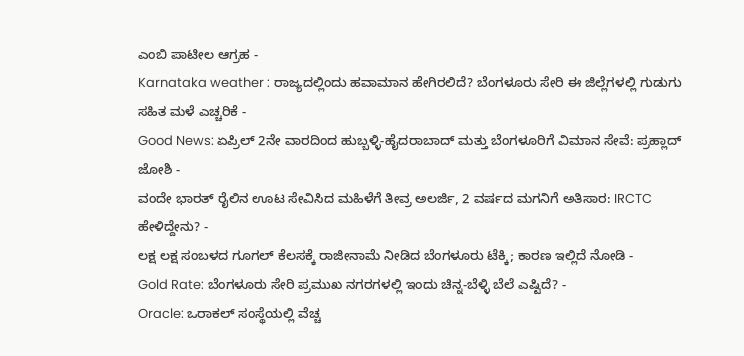ಎಂಬಿ ಪಾಟೀಲ ಆಗ್ರಹ -
Karnataka weather : ರಾಜ್ಯದಲ್ಲಿಂದು ಹವಾಮಾನ ಹೇಗಿರಲಿದೆ? ಬೆಂಗಳೂರು ಸೇರಿ ಈ ಜಿಲ್ಲೆಗಳಲ್ಲಿ ಗುಡುಗು ಸಹಿತ ಮಳೆ ಎಚ್ಚರಿಕೆ -
Good News: ಏಪ್ರಿಲ್ 2ನೇ ವಾರದಿಂದ ಹುಬ್ಬಳ್ಳಿ-ಹೈದರಾಬಾದ್ ಮತ್ತು ಬೆಂಗಳೂರಿಗೆ ವಿಮಾನ ಸೇವೆ: ಪ್ರಹ್ಲಾದ್ ಜೋಶಿ -
ವಂದೇ ಭಾರತ್ ರೈಲಿನ ಊಟ ಸೇವಿಸಿದ ಮಹಿಳೆಗೆ ತೀವ್ರ ಅಲರ್ಜಿ, 2 ವರ್ಷದ ಮಗನಿಗೆ ಅತಿಸಾರ: IRCTC ಹೇಳಿದ್ದೇನು? -
ಲಕ್ಷ ಲಕ್ಷ ಸಂಬಳದ ಗೂಗಲ್ ಕೆಲಸಕ್ಕೆ ರಾಜೀನಾಮೆ ನೀಡಿದ ಬೆಂಗಳೂರು ಟೆಕ್ಕಿ; ಕಾರಣ ಇಲ್ಲಿದೆ ನೋಡಿ -
Gold Rate: ಬೆಂಗಳೂರು ಸೇರಿ ಪ್ರಮುಖ ನಗರಗಳಲ್ಲಿ ಇಂದು ಚಿನ್ನ-ಬೆಳ್ಳಿ ಬೆಲೆ ಎಷ್ಟಿದೆ? -
Oracle: ಒರಾಕಲ್ ಸಂಸ್ಥೆಯಲ್ಲಿ ವೆಚ್ಚ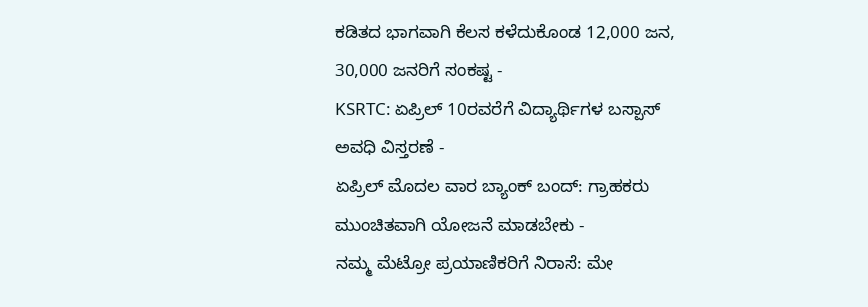ಕಡಿತದ ಭಾಗವಾಗಿ ಕೆಲಸ ಕಳೆದುಕೊಂಡ 12,000 ಜನ, 30,000 ಜನರಿಗೆ ಸಂಕಷ್ಟ -
KSRTC: ಏಪ್ರಿಲ್ 10ರವರೆಗೆ ವಿದ್ಯಾರ್ಥಿಗಳ ಬಸ್ಪಾಸ್ ಅವಧಿ ವಿಸ್ತರಣೆ -
ಏಪ್ರಿಲ್ ಮೊದಲ ವಾರ ಬ್ಯಾಂಕ್ ಬಂದ್: ಗ್ರಾಹಕರು ಮುಂಚಿತವಾಗಿ ಯೋಜನೆ ಮಾಡಬೇಕು -
ನಮ್ಮ ಮೆಟ್ರೋ ಪ್ರಯಾಣಿಕರಿಗೆ ನಿರಾಸೆ: ಮೇ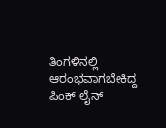ತಿಂಗಳಿನಲ್ಲಿ ಆರಂಭವಾಗಬೇಕಿದ್ದ ಪಿಂಕ್ ಲೈನ್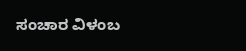ಸಂಚಾರ ವಿಳಂಬ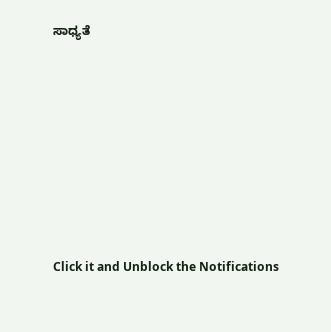ಸಾಧ್ಯತೆ












Click it and Unblock the Notifications